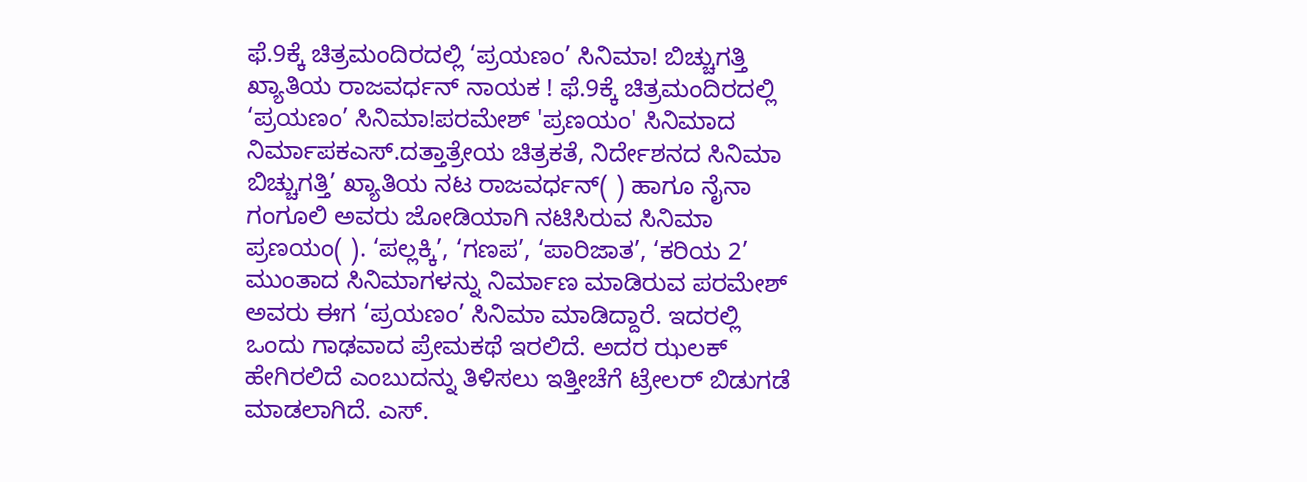ಫೆ.9ಕ್ಕೆ ಚಿತ್ರಮಂದಿರದಲ್ಲಿ ‘ಪ್ರಯಣಂ’ ಸಿನಿಮಾ! ಬಿಚ್ಚುಗತ್ತಿ ಖ್ಯಾತಿಯ ರಾಜವರ್ಧನ್ ನಾಯಕ ! ಫೆ.9ಕ್ಕೆ ಚಿತ್ರಮಂದಿರದಲ್ಲಿ ‘ಪ್ರಯಣಂ’ ಸಿನಿಮಾ!ಪರಮೇಶ್ 'ಪ್ರಣಯಂ' ಸಿನಿಮಾದ ನಿರ್ಮಾಪಕಎಸ್.ದತ್ತಾತ್ರೇಯ ಚಿತ್ರಕತೆ, ನಿರ್ದೇಶನದ ಸಿನಿಮಾ ಬಿಚ್ಚುಗತ್ತಿ’ ಖ್ಯಾತಿಯ ನಟ ರಾಜವರ್ಧನ್( ) ಹಾಗೂ ನೈನಾ ಗಂಗೂಲಿ ಅವರು ಜೋಡಿಯಾಗಿ ನಟಿಸಿರುವ ಸಿನಿಮಾ ಪ್ರಣಯಂ( ). ‘ಪಲ್ಲಕ್ಕಿ’, ‘ಗಣಪ’, ‘ಪಾರಿಜಾತ’, ‘ಕರಿಯ 2’ ಮುಂತಾದ ಸಿನಿಮಾಗಳನ್ನು ನಿರ್ಮಾಣ ಮಾಡಿರುವ ಪರಮೇಶ್ ಅವರು ಈಗ ‘ಪ್ರಯಣಂ’ ಸಿನಿಮಾ ಮಾಡಿದ್ದಾರೆ. ಇದರಲ್ಲಿ ಒಂದು ಗಾಢವಾದ ಪ್ರೇಮಕಥೆ ಇರಲಿದೆ. ಅದರ ಝಲಕ್ ಹೇಗಿರಲಿದೆ ಎಂಬುದನ್ನು ತಿಳಿಸಲು ಇತ್ತೀಚೆಗೆ ಟ್ರೇಲರ್ ಬಿಡುಗಡೆ ಮಾಡಲಾಗಿದೆ. ಎಸ್.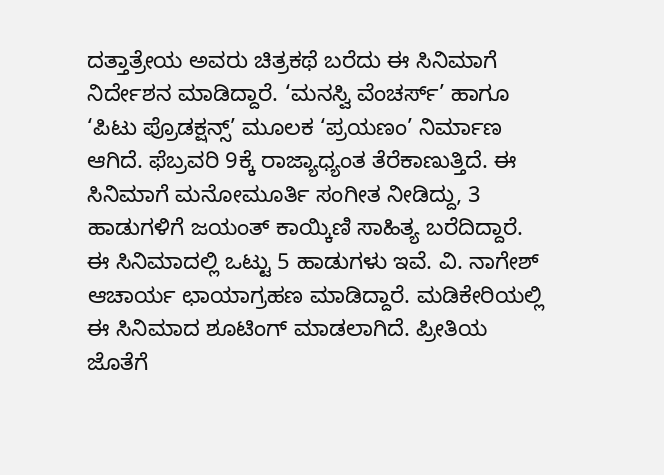ದತ್ತಾತ್ರೇಯ ಅವರು ಚಿತ್ರಕಥೆ ಬರೆದು ಈ ಸಿನಿಮಾಗೆ ನಿರ್ದೇಶನ ಮಾಡಿದ್ದಾರೆ. ‘ಮನಸ್ವಿ ವೆಂಚರ್ಸ್’ ಹಾಗೂ ‘ಪಿಟು ಪ್ರೊಡಕ್ಷನ್ಸ್’ ಮೂಲಕ ‘ಪ್ರಯಣಂ’ ನಿರ್ಮಾಣ ಆಗಿದೆ. ಫೆಬ್ರವರಿ 9ಕ್ಕೆ ರಾಜ್ಯಾಧ್ಯಂತ ತೆರೆಕಾಣುತ್ತಿದೆ. ಈ ಸಿನಿಮಾಗೆ ಮನೋಮೂರ್ತಿ ಸಂಗೀತ ನೀಡಿದ್ದು, 3 ಹಾಡುಗಳಿಗೆ ಜಯಂತ್ ಕಾಯ್ಕಿಣಿ ಸಾಹಿತ್ಯ ಬರೆದಿದ್ದಾರೆ. ಈ ಸಿನಿಮಾದಲ್ಲಿ ಒಟ್ಟು 5 ಹಾಡುಗಳು ಇವೆ. ವಿ. ನಾಗೇಶ್ ಆಚಾರ್ಯ ಛಾಯಾಗ್ರಹಣ ಮಾಡಿದ್ದಾರೆ. ಮಡಿಕೇರಿಯಲ್ಲಿ ಈ ಸಿನಿಮಾದ ಶೂಟಿಂಗ್ ಮಾಡಲಾಗಿದೆ. ಪ್ರೀತಿಯ ಜೊತೆಗೆ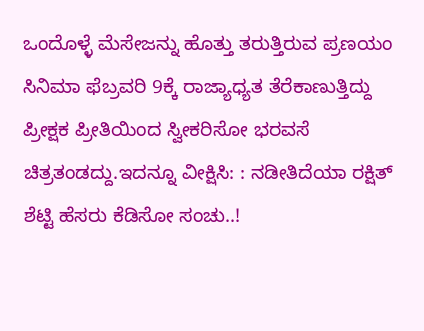ಒಂದೊಳ್ಳೆ ಮೆಸೇಜನ್ನು ಹೊತ್ತು ತರುತ್ತಿರುವ ಪ್ರಣಯಂ ಸಿನಿಮಾ ಫೆಬ್ರವರಿ 9ಕ್ಕೆ ರಾಜ್ಯಾಧ್ಯತ ತೆರೆಕಾಣುತ್ತಿದ್ದು ಪ್ರೀಕ್ಷಕ ಪ್ರೀತಿಯಿಂದ ಸ್ವೀಕರಿಸೋ ಭರವಸೆ ಚಿತ್ರತಂಡದ್ದು.ಇದನ್ನೂ ವೀಕ್ಷಿಸಿ: : ನಡೀತಿದೆಯಾ ರಕ್ಷಿತ್ ಶೆಟ್ಟಿ ಹೆಸರು ಕೆಡಿಸೋ ಸಂಚು..!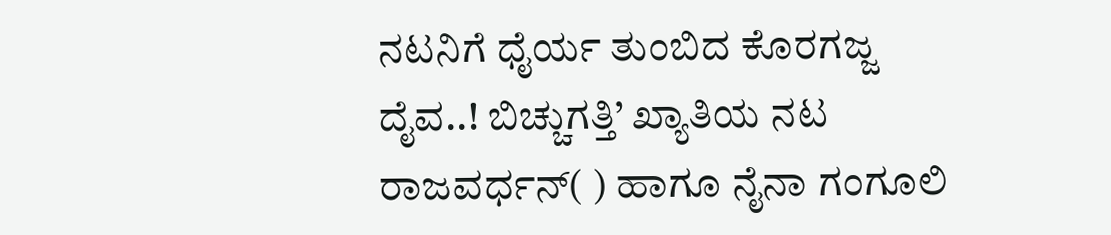ನಟನಿಗೆ ಧೈರ್ಯ ತುಂಬಿದ ಕೊರಗಜ್ಜ ದೈವ..! ಬಿಚ್ಚುಗತ್ತಿ’ ಖ್ಯಾತಿಯ ನಟ ರಾಜವರ್ಧನ್( ) ಹಾಗೂ ನೈನಾ ಗಂಗೂಲಿ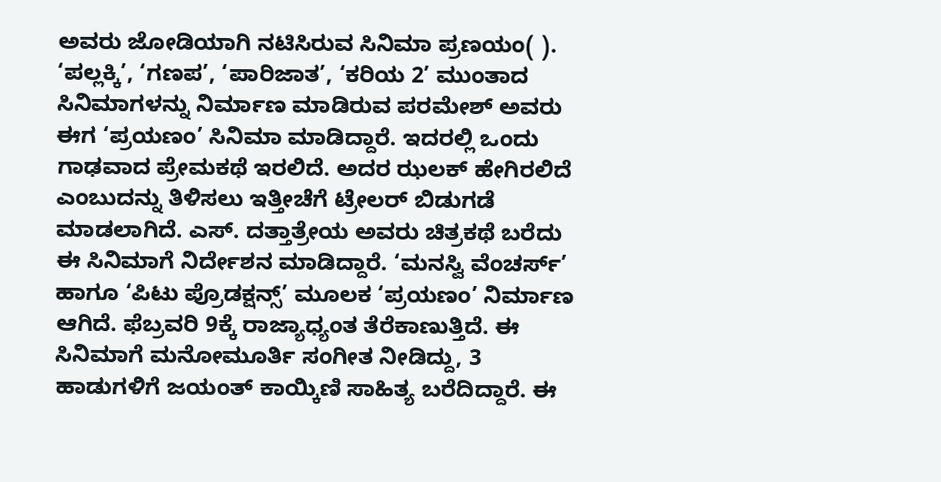ಅವರು ಜೋಡಿಯಾಗಿ ನಟಿಸಿರುವ ಸಿನಿಮಾ ಪ್ರಣಯಂ( ). ‘ಪಲ್ಲಕ್ಕಿ’, ‘ಗಣಪ’, ‘ಪಾರಿಜಾತ’, ‘ಕರಿಯ 2’ ಮುಂತಾದ ಸಿನಿಮಾಗಳನ್ನು ನಿರ್ಮಾಣ ಮಾಡಿರುವ ಪರಮೇಶ್ ಅವರು ಈಗ ‘ಪ್ರಯಣಂ’ ಸಿನಿಮಾ ಮಾಡಿದ್ದಾರೆ. ಇದರಲ್ಲಿ ಒಂದು ಗಾಢವಾದ ಪ್ರೇಮಕಥೆ ಇರಲಿದೆ. ಅದರ ಝಲಕ್ ಹೇಗಿರಲಿದೆ ಎಂಬುದನ್ನು ತಿಳಿಸಲು ಇತ್ತೀಚೆಗೆ ಟ್ರೇಲರ್ ಬಿಡುಗಡೆ ಮಾಡಲಾಗಿದೆ. ಎಸ್. ದತ್ತಾತ್ರೇಯ ಅವರು ಚಿತ್ರಕಥೆ ಬರೆದು ಈ ಸಿನಿಮಾಗೆ ನಿರ್ದೇಶನ ಮಾಡಿದ್ದಾರೆ. ‘ಮನಸ್ವಿ ವೆಂಚರ್ಸ್’ ಹಾಗೂ ‘ಪಿಟು ಪ್ರೊಡಕ್ಷನ್ಸ್’ ಮೂಲಕ ‘ಪ್ರಯಣಂ’ ನಿರ್ಮಾಣ ಆಗಿದೆ. ಫೆಬ್ರವರಿ 9ಕ್ಕೆ ರಾಜ್ಯಾಧ್ಯಂತ ತೆರೆಕಾಣುತ್ತಿದೆ. ಈ ಸಿನಿಮಾಗೆ ಮನೋಮೂರ್ತಿ ಸಂಗೀತ ನೀಡಿದ್ದು, 3 ಹಾಡುಗಳಿಗೆ ಜಯಂತ್ ಕಾಯ್ಕಿಣಿ ಸಾಹಿತ್ಯ ಬರೆದಿದ್ದಾರೆ. ಈ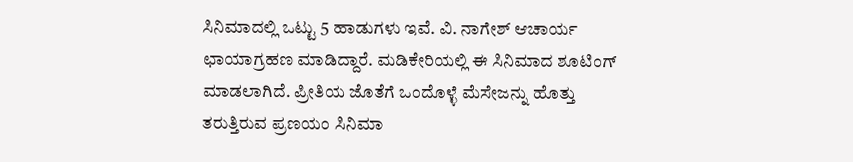ಸಿನಿಮಾದಲ್ಲಿ ಒಟ್ಟು 5 ಹಾಡುಗಳು ಇವೆ. ವಿ. ನಾಗೇಶ್ ಆಚಾರ್ಯ ಛಾಯಾಗ್ರಹಣ ಮಾಡಿದ್ದಾರೆ. ಮಡಿಕೇರಿಯಲ್ಲಿ ಈ ಸಿನಿಮಾದ ಶೂಟಿಂಗ್ ಮಾಡಲಾಗಿದೆ. ಪ್ರೀತಿಯ ಜೊತೆಗೆ ಒಂದೊಳ್ಳೆ ಮೆಸೇಜನ್ನು ಹೊತ್ತು ತರುತ್ತಿರುವ ಪ್ರಣಯಂ ಸಿನಿಮಾ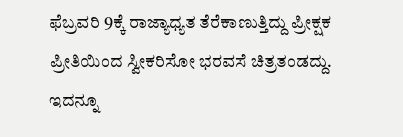ಫೆಬ್ರವರಿ 9ಕ್ಕೆ ರಾಜ್ಯಾಧ್ಯತ ತೆರೆಕಾಣುತ್ತಿದ್ದು ಪ್ರೀಕ್ಷಕ ಪ್ರೀತಿಯಿಂದ ಸ್ವೀಕರಿಸೋ ಭರವಸೆ ಚಿತ್ರತಂಡದ್ದು. ಇದನ್ನೂ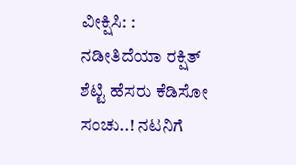ವೀಕ್ಷಿಸಿ: : ನಡೀತಿದೆಯಾ ರಕ್ಷಿತ್ ಶೆಟ್ಟಿ ಹೆಸರು ಕೆಡಿಸೋ ಸಂಚು..! ನಟನಿಗೆ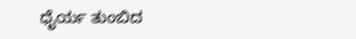ಧೈರ್ಯ ತುಂಬಿದ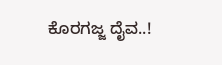ಕೊರಗಜ್ಜ ದೈವ..!